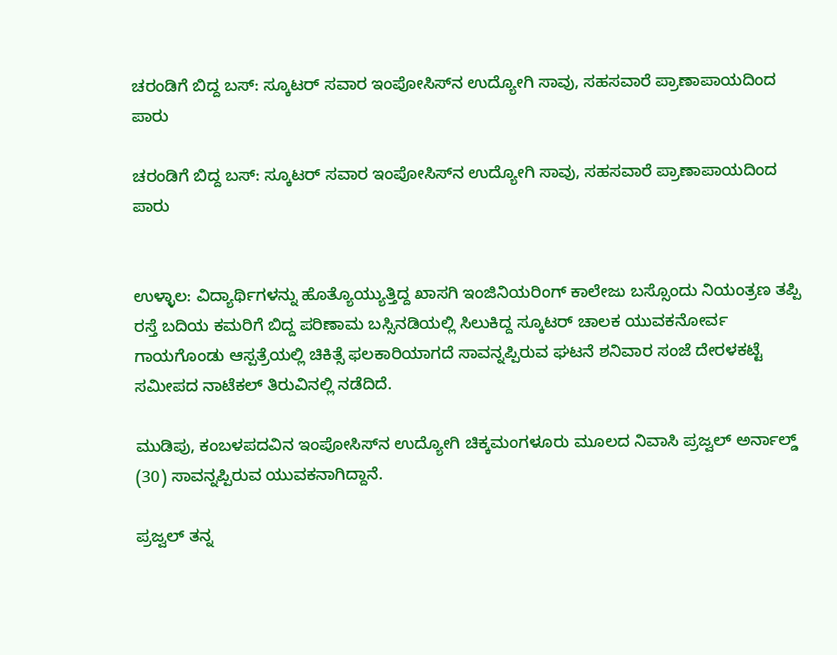ಚರಂಡಿಗೆ ಬಿದ್ದ ಬಸ್: ಸ್ಕೂಟರ್ ಸವಾರ ಇಂಪೋಸಿಸ್‌ನ ಉದ್ಯೋಗಿ ಸಾವು, ಸಹಸವಾರೆ ಪ್ರಾಣಾಪಾಯದಿಂದ ಪಾರು

ಚರಂಡಿಗೆ ಬಿದ್ದ ಬಸ್: ಸ್ಕೂಟರ್ ಸವಾರ ಇಂಪೋಸಿಸ್‌ನ ಉದ್ಯೋಗಿ ಸಾವು, ಸಹಸವಾರೆ ಪ್ರಾಣಾಪಾಯದಿಂದ ಪಾರು


ಉಳ್ಳಾಲ: ವಿದ್ಯಾರ್ಥಿಗಳನ್ನು ಹೊತ್ಯೊಯ್ಯುತ್ತಿದ್ದ ಖಾಸಗಿ ಇಂಜಿನಿಯರಿಂಗ್ ಕಾಲೇಜು ಬಸ್ಸೊಂದು ನಿಯಂತ್ರಣ ತಪ್ಪಿ ರಸ್ತೆ ಬದಿಯ ಕಮರಿಗೆ ಬಿದ್ದ ಪರಿಣಾಮ ಬಸ್ಸಿನಡಿಯಲ್ಲಿ ಸಿಲುಕಿದ್ದ ಸ್ಕೂಟರ್ ಚಾಲಕ ಯುವಕನೋರ್ವ ಗಾಯಗೊಂಡು ಆಸ್ಪತ್ರೆಯಲ್ಲಿ ಚಿಕಿತ್ಸೆ ಫಲಕಾರಿಯಾಗದೆ ಸಾವನ್ನಪ್ಪಿರುವ ಘಟನೆ ಶನಿವಾರ ಸಂಜೆ ದೇರಳಕಟ್ಟೆ ಸಮೀಪದ ನಾಟೆಕಲ್ ತಿರುವಿನಲ್ಲಿ ನಡೆದಿದೆ.

ಮುಡಿಪು, ಕಂಬಳಪದವಿನ ಇಂಪೋಸಿಸ್‌ನ ಉದ್ಯೋಗಿ ಚಿಕ್ಕಮಂಗಳೂರು ಮೂಲದ ನಿವಾಸಿ ಪ್ರಜ್ವಲ್ ಅರ್ನಾಲ್ಡ್ (30) ಸಾವನ್ನಪ್ಪಿರುವ ಯುವಕನಾಗಿದ್ದಾನೆ.

ಪ್ರಜ್ವಲ್ ತನ್ನ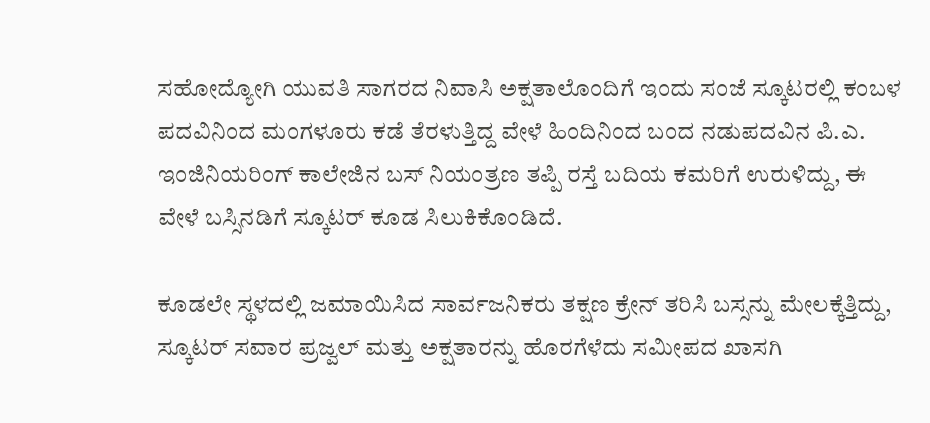ಸಹೋದ್ಯೋಗಿ ಯುವತಿ ಸಾಗರದ ನಿವಾಸಿ ಅಕ್ಷತಾಲೊಂದಿಗೆ ಇಂದು ಸಂಜೆ ಸ್ಕೂಟರಲ್ಲಿ ಕಂಬಳ ಪದವಿನಿಂದ ಮಂಗಳೂರು ಕಡೆ ತೆರಳುತ್ತಿದ್ದ ವೇಳೆ ಹಿಂದಿನಿಂದ ಬಂದ ನಡುಪದವಿನ ಪಿ.ಎ. ಇಂಜಿನಿಯರಿಂಗ್ ಕಾಲೇಜಿನ ಬಸ್ ನಿಯಂತ್ರಣ ತಪ್ಪಿ ರಸ್ತೆ ಬದಿಯ ಕಮರಿಗೆ ಉರುಳಿದ್ದು, ಈ ವೇಳೆ ಬಸ್ಸಿನಡಿಗೆ ಸ್ಕೂಟರ್ ಕೂಡ ಸಿಲುಕಿಕೊಂಡಿದೆ.

ಕೂಡಲೇ ಸ್ಥಳದಲ್ಲಿ ಜಮಾಯಿಸಿದ ಸಾರ್ವಜನಿಕರು ತಕ್ಷಣ ಕ್ರೇನ್ ತರಿಸಿ ಬಸ್ಸನ್ನು ಮೇಲಕ್ಕೆತ್ತಿದ್ದು, ಸ್ಕೂಟರ್ ಸವಾರ ಪ್ರಜ್ವಲ್ ಮತ್ತು ಅಕ್ಷತಾರನ್ನು ಹೊರಗೆಳೆದು ಸಮೀಪದ ಖಾಸಗಿ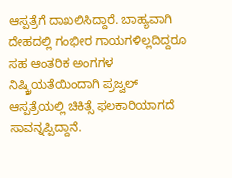ಆಸ್ಪತ್ರೆಗೆ ದಾಖಲಿಸಿದ್ದಾರೆ. ಬಾಹ್ಯವಾಗಿ ದೇಹದಲ್ಲಿ ಗಂಭೀರ ಗಾಯಗಳಿಲ್ಲದಿದ್ದರೂ ಸಹ ಆಂತರಿಕ ಅಂಗಗಳ ನಿಷ್ಕ್ರಿಯತೆಯಿಂದಾಗಿ ಪ್ರಜ್ವಲ್ ಆಸ್ಪತ್ರೆಯಲ್ಲಿ ಚಿಕಿತ್ಸೆ ಫಲಕಾರಿಯಾಗದೆ ಸಾವನ್ನಪ್ಪಿದ್ದಾನೆ.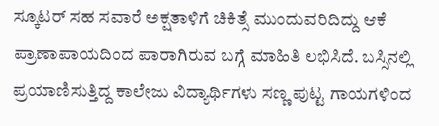ಸ್ಕೂಟರ್ ಸಹ ಸವಾರೆ ಅಕ್ಷತಾಳಿಗೆ ಚಿಕಿತ್ಸೆ ಮುಂದುವರಿದಿದ್ದು ಆಕೆ ಪ್ರಾಣಾಪಾಯದಿಂದ ಪಾರಾಗಿರುವ ಬಗ್ಗೆ ಮಾಹಿತಿ ಲಭಿಸಿದೆ. ಬಸ್ಸಿನಲ್ಲಿ ಪ್ರಯಾಣಿಸುತ್ತಿದ್ದ ಕಾಲೇಜು ವಿದ್ಯಾರ್ಥಿಗಳು ಸಣ್ಣ ಪುಟ್ಟ ಗಾಯಗಳಿಂದ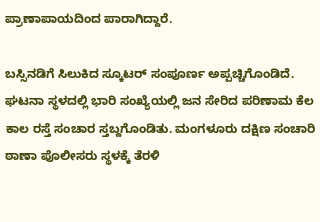ಪ್ರಾಣಾಪಾಯದಿಂದ ಪಾರಾಗಿದ್ದಾರೆ.

ಬಸ್ಸಿನಡಿಗೆ ಸಿಲುಕಿದ ಸ್ಕೂಟರ್ ಸಂಪೂರ್ಣ ಅಪ್ಪಚ್ಚಿಗೊಂಡಿದೆ. ಘಟನಾ ಸ್ಥಳದಲ್ಲಿ ಭಾರಿ ಸಂಖ್ಯೆಯಲ್ಲಿ ಜನ ಸೇರಿದ ಪರಿಣಾಮ ಕೆಲ ಕಾಲ ರಸ್ತೆ ಸಂಚಾರ ಸ್ತಬ್ದಗೊಂಡಿತು. ಮಂಗಳೂರು ದಕ್ಷಿಣ ಸಂಚಾರಿ ಠಾಣಾ ಪೊಲೀಸರು ಸ್ಥಳಕ್ಕೆ ತೆರಳಿ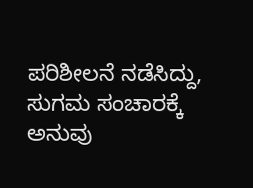ಪರಿಶೀಲನೆ ನಡೆಸಿದ್ದು, ಸುಗಮ ಸಂಚಾರಕ್ಕೆ ಅನುವು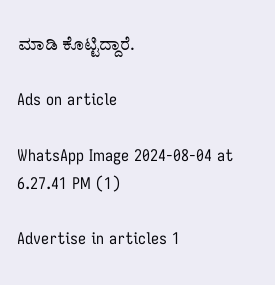ಮಾಡಿ ಕೊಟ್ಟಿದ್ದಾರೆ.

Ads on article

WhatsApp Image 2024-08-04 at 6.27.41 PM (1)

Advertise in articles 1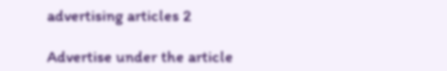advertising articles 2

Advertise under the article